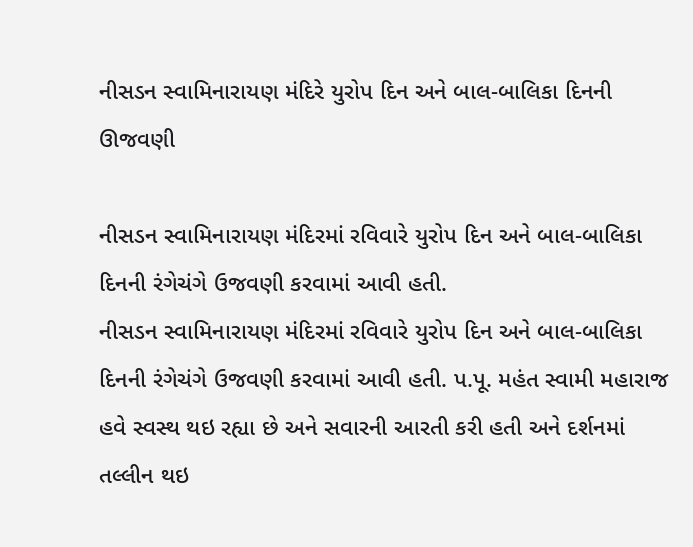નીસડન સ્વામિનારાયણ મંદિરે યુરોપ દિન અને બાલ-બાલિકા દિનની ઊજવણી

નીસડન સ્વામિનારાયણ મંદિરમાં રવિવારે યુરોપ દિન અને બાલ-બાલિકા દિનની રંગેચંગે ઉજવણી કરવામાં આવી હતી.
નીસડન સ્વામિનારાયણ મંદિરમાં રવિવારે યુરોપ દિન અને બાલ-બાલિકા દિનની રંગેચંગે ઉજવણી કરવામાં આવી હતી. પ.પૂ. મહંત સ્વામી મહારાજ હવે સ્વસ્થ થઇ રહ્યા છે અને સવારની આરતી કરી હતી અને દર્શનમાં તલ્લીન થઇ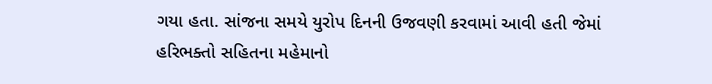ગયા હતા. સાંજના સમયે યુરોપ દિનની ઉજવણી કરવામાં આવી હતી જેમાં હરિભક્તો સહિતના મહેમાનો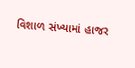વિશાળ સંખ્યામાં હાજર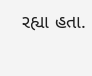રહ્યા હતા.